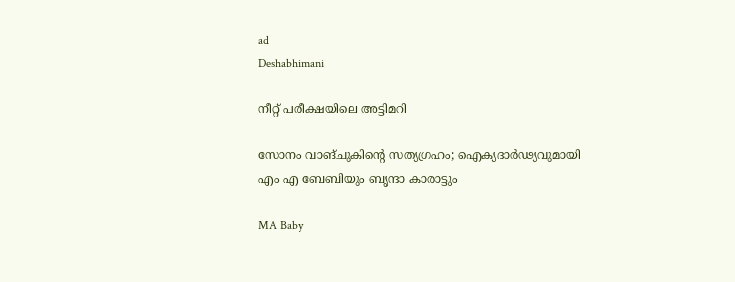ad
Deshabhimani

നീറ്റ് പരീക്ഷയിലെ അട്ടിമറി

സോനം വാങ്ചുകിന്റെ സത്യഗ്രഹം; ഐക്യദാർഢ്യവുമായി എം എ ബേബിയും ബൃന്ദാ കാരാട്ടും

MA Baby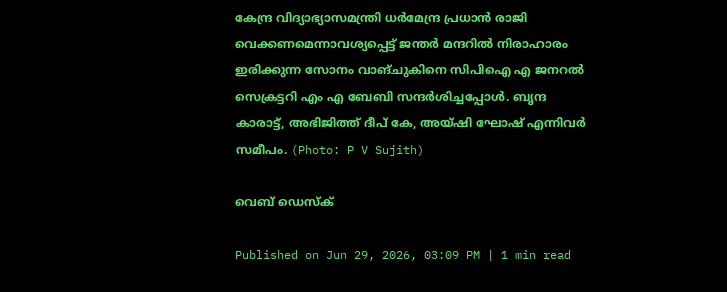കേന്ദ്ര വിദ്യാഭ്യാസമന്ത്രി ധർമേന്ദ്ര പ്രധാൻ രാജി വെക്കണമെന്നാവശ്യപ്പെട്ട് ജന്തർ മന്ദറിൽ നിരാഹാരം ഇരിക്കുന്ന സോനം വാങ്ചുകിനെ സിപിഐ എ ജനറൽ സെക്രട്ടറി എം എ ബേബി സന്ദർശിച്ചപ്പോൾ. ബൃന്ദ കാരാട്ട്, അഭിജിത്ത് ദീപ് കേ, അയ്ഷി ഘോഷ് എന്നിവർ സമീപം. (Photo: P V Sujith)

വെബ് ഡെസ്ക്

Published on Jun 29, 2026, 03:09 PM | 1 min read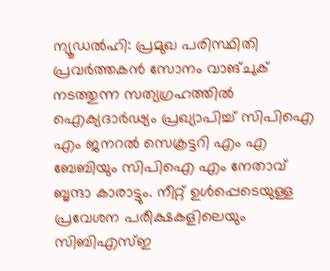ന്യൂഡൽഹി: പ്രമുഖ പരിസ്ഥിതി പ്രവർത്തകൻ സോനം വാങ്‌ചുക് നട‌ത്തുന്ന സത്യഗ്രഹത്തിൽ ഐക്യദാർഢ്യം പ്രഖ്യാപിച്ച് സിപിഐ എം ജനറൽ സെക്രട്ടറി എം എ ബേബിയും സിപിഐ എം നേതാവ് ബൃന്ദാ കാരാ‌ട്ടും. നീറ്റ് ഉൾപ്പെടെയുള്ള പ്രവേശന പരീക്ഷകളിലെയും സിബിഎസ്ഇ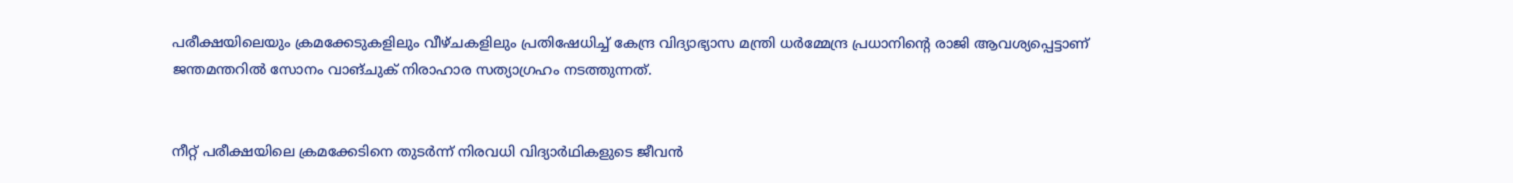പരീക്ഷയിലെയും ക്രമക്കേടുകളിലും വീഴ്ചകളിലും പ്രതിഷേധിച്ച് കേന്ദ്ര വിദ്യാഭ്യാസ മന്ത്രി ധർമ്മേന്ദ്ര പ്രധാനിന്റെ രാജി ആവശ്യപ്പെട്ടാണ് ജന്തമന്തറിൽ സോനം വാങ്ചുക് നിരാഹാര സത്യാഗ്രഹം നടത്തുന്നത്.


നീറ്റ് പരീക്ഷയിലെ ക്രമക്കേടിനെ തുടർന്ന് നിരവധി വിദ്യാർഥികളുടെ ജീവൻ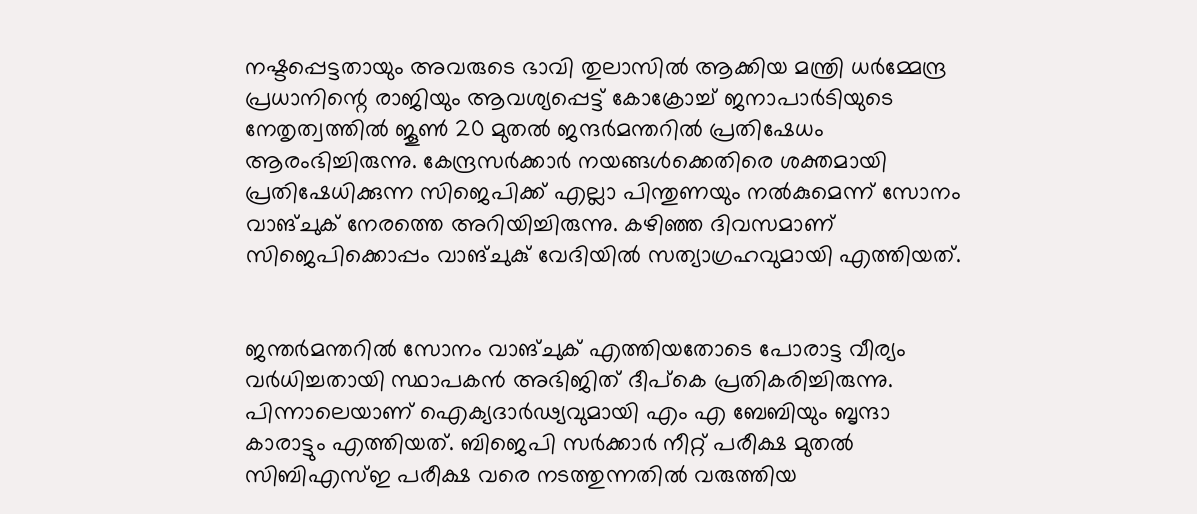നഷ്ടപ്പെട്ടതായും അവരുടെ ഭാവി തുലാസിൽ ആക്കിയ മന്ത്രി ധർമ്മേന്ദ്ര പ്രധാനിന്റെ രാജിയും ആവശ്യപ്പെട്ട് കോക്രോച്ച് ജനാപാർടിയുടെ നേതൃത്വത്തിൽ ജൂൺ 20 മുതൽ ജന്ദർമന്തറിൽ പ്രതിഷേധം ആരംഭിച്ചിരുന്നു. കേന്ദ്രസർക്കാർ നയങ്ങൾക്കെതിരെ ശക്തമായി പ്രതിഷേധിക്കുന്ന സിജെപിക്ക് എല്ലാ പിന്തുണയും നൽകുമെന്ന് സോനം വാങ്ചുക് നേരത്തെ അറിയിച്ചിരുന്നു. കഴിഞ്ഞ ദിവസമാണ് സിജെപിക്കൊപ്പം വാങ്ചുകു് വേദിയിൽ സത്യാഗ്രഹവുമായി എത്തിയത്.


ജന്തർമന്തറിൽ സോനം വാങ്ചുക് എത്തിയതോടെ പോരാട്ട വീര്യം വർധിച്ചതായി സ്ഥാപകൻ അഭിജിത് ദീപ്കെ പ്രതികരിച്ചിരുന്നു. പിന്നാലെയാണ് ഐക്യദാർഢ്യവുമായി എം എ ബേബിയും ബൃന്ദാ കാരാട്ടും എത്തിയത്. ബിജെപി സർക്കാർ നീറ്റ് പരീക്ഷ മുതൽ സിബിഎസ്ഇ പരീക്ഷ വരെ നടത്തുന്നതിൽ വരുത്തിയ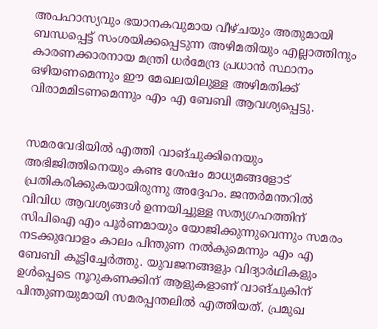അപഹാസ്യവും ഭയാനകവുമായ വീഴ്ചയും അതുമായി ബന്ധപ്പെട്ട് സംശയിക്കപ്പെടുന്ന അഴിമതിയും എല്ലാത്തിനും കാരണക്കാരനായ മന്ത്രി ധർമേന്ദ്ര പ്രധാൻ സ്ഥാനം ഒഴിയണമെന്നും ഈ മേഖലയിലുള്ള അഴിമതിക്ക് വിരാമമിട‌ണമെന്നും എം എ ബേബി ആവശ്യപ്പെട്ടു.


സമരവേദിയിൽ എത്തി വാങ്ചുക്കിനെയും അഭിജിത്തിനെയും കണ്ട ശേഷം മാധ്യമങ്ങളോട് പ്രതികരിക്കുകയായിരുന്നു അദ്ദേഹം. ജന്തർമന്തറിൽ വിവിധ ആവശ്യങ്ങൾ ഉന്നയിച്ചുള്ള സത്യഗ്രഹത്തിന് സിപിഐ എം പൂർണമായും യോജിക്കുന്നുവെന്നും സമരം നടക്കുവോളം കാലം പിന്തുണ നൽകുമെന്നും എം എ ബേബി കൂട്ടിച്ചേർത്തു. യുവജനങ്ങളും വിദ്യാർഥികളും ഉൾപ്പെടെ നൂറുകണക്കിന് ആളുകളാണ് വാങ്‌ചുകിന് പിന്തുണയുമായി സമരപ്പന്തലിൽ എത്തിയത്. പ്രമുഖ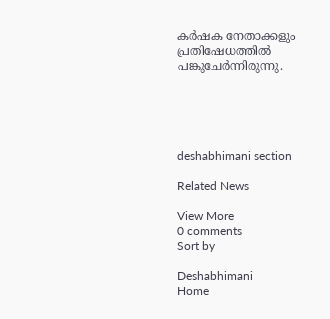കർഷക നേതാക്കളും പ്രതിഷേധത്തിൽ പങ്കുചേർന്നിരുന്നു.





deshabhimani section

Related News

View More
0 comments
Sort by

Deshabhimani
Home